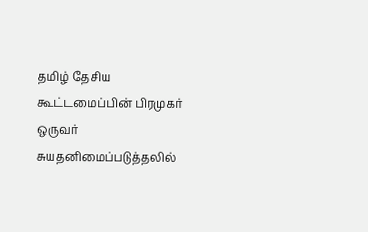தமிழ் தேசிய கூட்டமைப்பின் பிரமுகர் ஒருவர் சுயதனிமைப்படுத்தலில்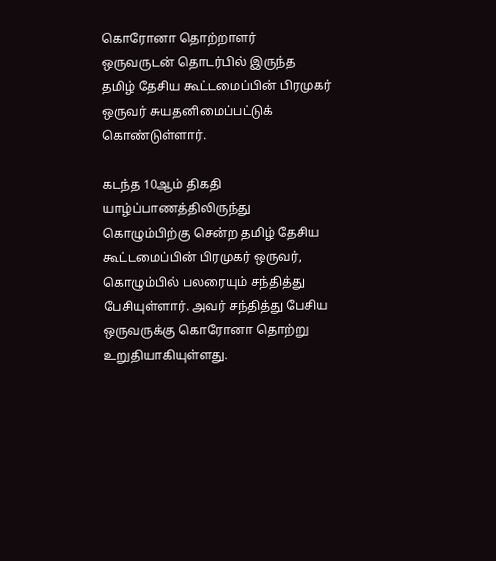கொரோனா தொற்றாளர் ஒருவருடன் தொடர்பில் இருந்த தமிழ் தேசிய கூட்டமைப்பின் பிரமுகர் ஒருவர் சுயதனிமைப்பட்டுக் கொண்டுள்ளார்.

கடந்த 10ஆம் திகதி யாழ்ப்பாணத்திலிருந்து கொழும்பிற்கு சென்ற தமிழ் தேசிய கூட்டமைப்பின் பிரமுகர் ஒருவர், கொழும்பில் பலரையும் சந்தித்து பேசியுள்ளார். அவர் சந்தித்து பேசிய ஒருவருக்கு கொரோனா தொற்று உறுதியாகியுள்ளது.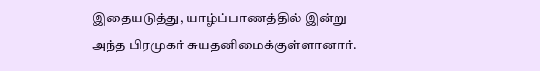இதையடுத்து, யாழ்ப்பாணத்தில் இன்று அந்த பிரமுகர் சுயதனிமைக்குள்ளானார்.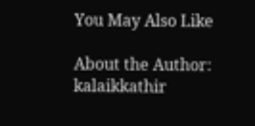You May Also Like

About the Author: kalaikkathir